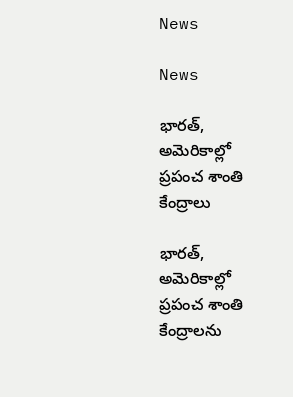News

News

భారత్, అమెరికాల్లో ప్రపంచ శాంతి కేంద్రాలు

భారత్, అమెరికాల్లో ప్రపంచ శాంతి కేంద్రాలను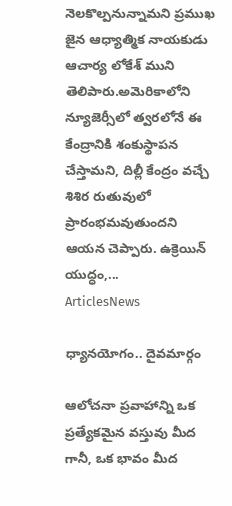నెలకొల్పనున్నామని ప్రముఖ జైన ఆధ్యాత్మిక నాయకుడు ఆచార్య లోకేశ్‌ ముని తెలిపారు.అమెరికాలోని న్యూజెర్సీలో త్వరలోనే ఈ కేంద్రానికి శంకుస్థాపన చేస్తామని, దిల్లీ కేంద్రం వచ్చే శిశిర రుతువులో ప్రారంభమవుతుందని ఆయన చెప్పారు. ఉక్రెయిన్‌ యుద్ధం,...
ArticlesNews

ధ్యానయోగం.. దైవమార్గం

ఆలోచనా ప్రవాహాన్ని ఒక ప్రత్యేకమైన వస్తువు మీద గానీ, ఒక భావం మీద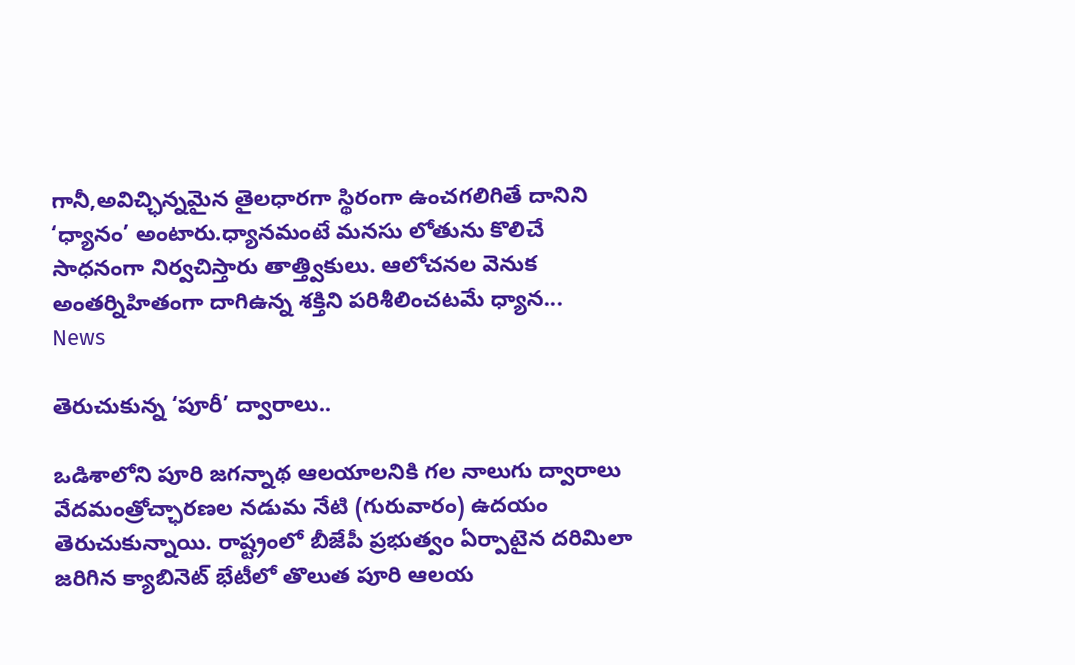గానీ,అవిచ్ఛిన్నమైన తైలధారగా స్థిరంగా ఉంచగలిగితే దానిని ‘ధ్యానం’ అంటారు.ధ్యానమంటే మనసు లోతును కొలిచే సాధనంగా నిర్వచిస్తారు తాత్త్వికులు. ఆలోచనల వెనుక అంతర్నిహితంగా దాగిఉన్న శక్తిని పరిశీలించటమే ధ్యాన...
News

తెరుచుకున్న ‘పూరీ’ ద్వారాలు..

ఒడిశాలోని పూరి జగన్నాథ ఆలయాలనికి గల నాలుగు ద్వారాలు వేదమంత్రోచ్ఛారణల నడుమ నేటి (గురువారం) ఉదయం తెరుచుకున్నాయి. రాష్ట్రంలో బీజేపీ ప్రభుత్వం ఏర్పాటైన దరిమిలా జరిగిన క్యాబినెట్‌ భేటీలో తొలుత పూరి ఆలయ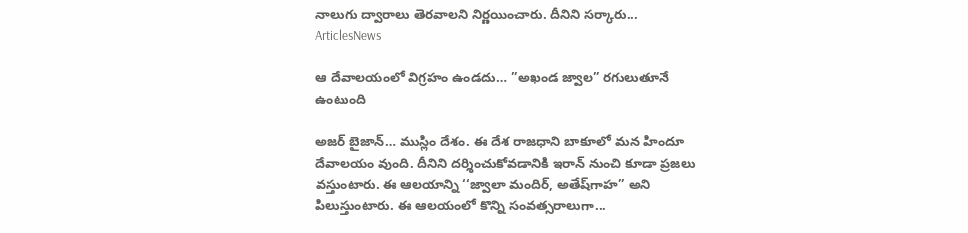నాలుగు ద్వారాలు తెరవాలని నిర్ణయించారు. దీనిని సర్కారు...
ArticlesNews

ఆ దేవాలయంలో విగ్రహం ఉండదు… ”అఖండ జ్వాల” రగులుతూనే ఉంటుంది

అజర్‌ బైజాన్‌… ముస్లిం దేశం. ఈ దేశ రాజధాని బాకూలో మన హిందూ దేవాలయం వుంది. దీనిని దర్శించుకోవడానికి ఇరాన్‌ నుంచి కూడా ప్రజలు వస్తుంటారు. ఈ ఆలయాన్ని ‘‘జ్వాలా మందిర్‌, అతేష్‌గాహ’’ అని పిలుస్తుంటారు. ఈ ఆలయంలో కొన్ని సంవత్సరాలుగా...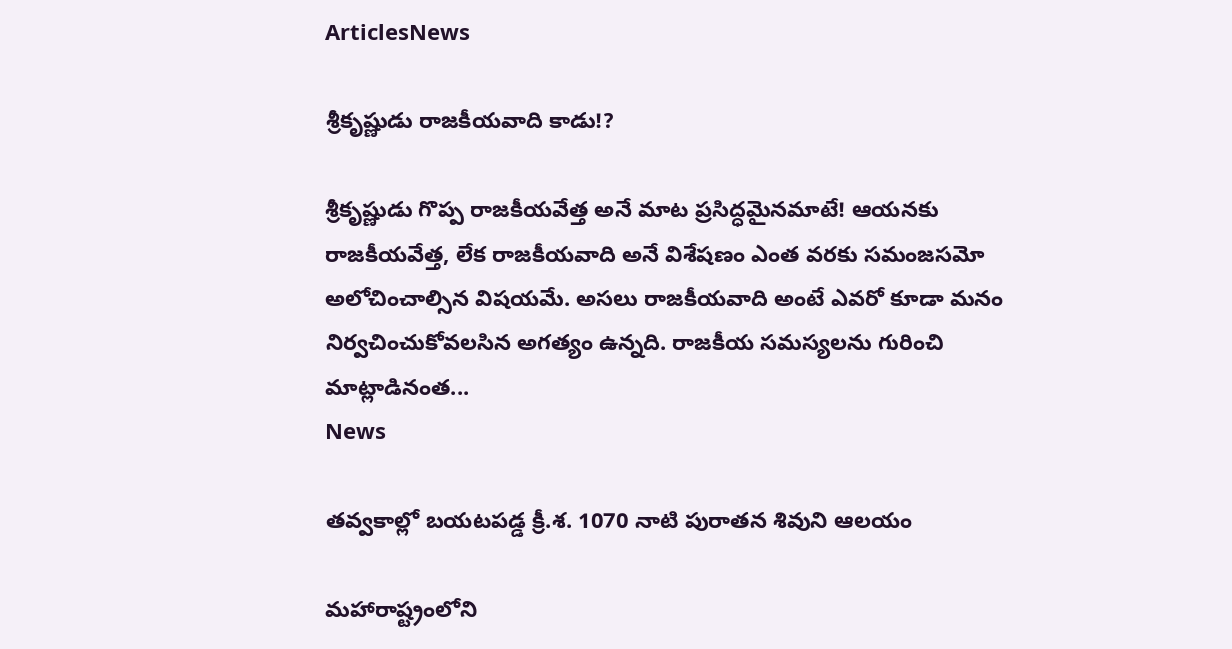ArticlesNews

శ్రీకృష్ణుడు రాజకీయవాది కాడు!?

శ్రీకృష్ణుడు గొప్ప రాజకీయవేత్త అనే మాట ప్రసిద్ధమైనమాటే! ఆయనకు రాజకీయవేత్త, లేక రాజకీయవాది అనే విశేషణం ఎంత వరకు సమంజసమో అలోచించాల్సిన విషయమే. అసలు రాజకీయవాది అంటే ఎవరో కూడా మనం నిర్వచించుకోవలసిన అగత్యం ఉన్నది. రాజకీయ సమస్యలను గురించి మాట్లాడినంత...
News

తవ్వకాల్లో బయటపడ్డ క్రీ.శ. 1070 నాటి పురాతన శివుని ఆలయం

మహారాష్ట్రంలోని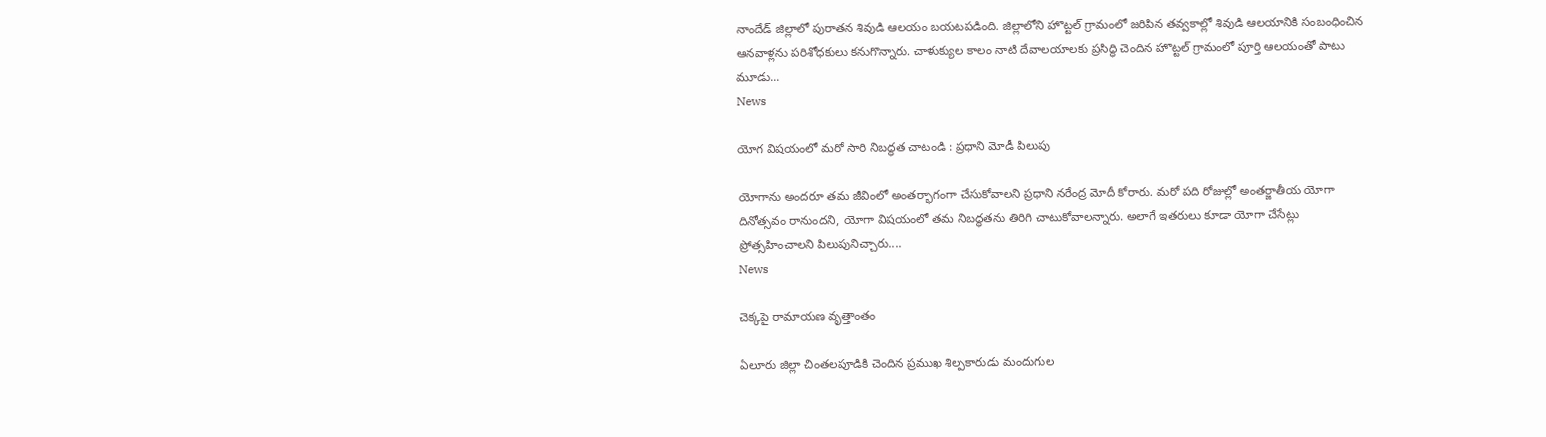నాందేడ్ జిల్లాలో పురాతన శివుడి ఆలయం బయటపడింది. జిల్లాలోని హొట్టల్ గ్రామంలో జరిపిన తవ్వకాల్లో శివుడి ఆలయానికి సంబంధించిన ఆనవాళ్లను పరిశోధకులు కనుగొన్నారు. చాళుక్యుల కాలం నాటి దేవాలయాలకు ప్రసిద్ధి చెందిన హొట్టల్ గ్రామంలో పూర్తి ఆలయంతో పాటు మూడు...
News

యోగ విషయంలో మరో సారి నిబద్ధత చాటండి : ప్రధాని మోడీ పిలుపు

యోగాను అందరూ తమ జీవింలో అంతర్భాగంగా చేసుకోవాలని ప్రధాని నరేంద్ర మోదీ కోరారు. మరో పది రోజుల్లో అంతర్జాతీయ యోగా దినోత్సవం రానుందని, యోగా విషయంలో తమ నిబద్ధతను తిరిగి చాటుకోవాలన్నారు. అలాగే ఇతరులు కూడా యోగా చేసేట్లు ప్రోత్సహించాలని పిలుపునిచ్చారు....
News

చెక్కపై రామాయణ వృత్తాంతం

ఏలూరు జిల్లా చింతలపూడికి చెందిన ప్రముఖ శిల్పకారుడు మందుగుల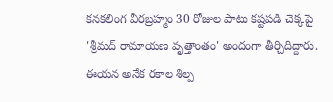కనకలింగ వీరబ్రహ్మం 30 రోజుల పాటు కష్టపడి చెక్కపై 'శ్రీమద్ రామాయణ వృత్తాంతం' అందంగా తీర్చిదిద్దారు. ఈయన అనేక రకాల శిల్ప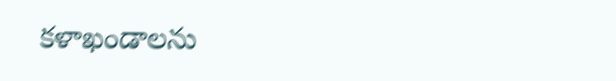కళాఖండాలను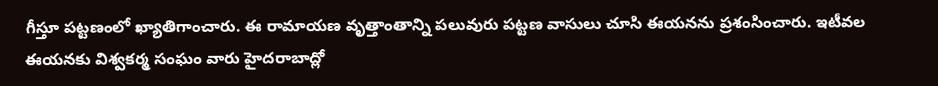గీస్తూ పట్టణంలో ఖ్యాతిగాంచారు. ఈ రామాయణ వృత్తాంతాన్ని పలువురు పట్టణ వాసులు చూసి ఈయనను ప్రశంసించారు. ఇటీవల ఈయనకు విశ్వకర్మ సంఘం వారు హైదరాబాద్లో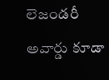లెజండరీ అవార్డు కూడా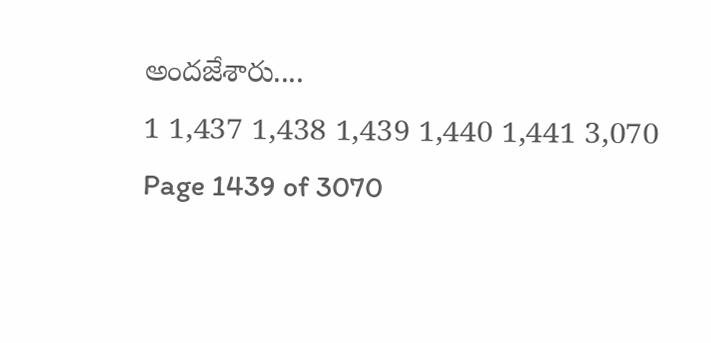అందజేశారు....
1 1,437 1,438 1,439 1,440 1,441 3,070
Page 1439 of 3070